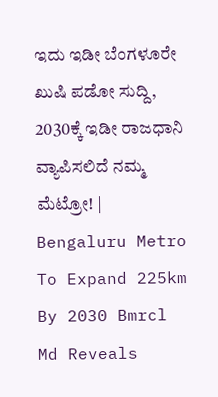ಇದು ಇಡೀ ಬೆಂಗಳೂರೇ ಖುಷಿ ಪಡೋ ಸುದ್ದಿ, 2030ಕ್ಕೆ ಇಡೀ ರಾಜಧಾನಿ ವ್ಯಾಪಿಸಲಿದೆ ನಮ್ಮ ಮೆಟ್ರೋ! | Bengaluru Metro To Expand 225km By 2030 Bmrcl Md Reveals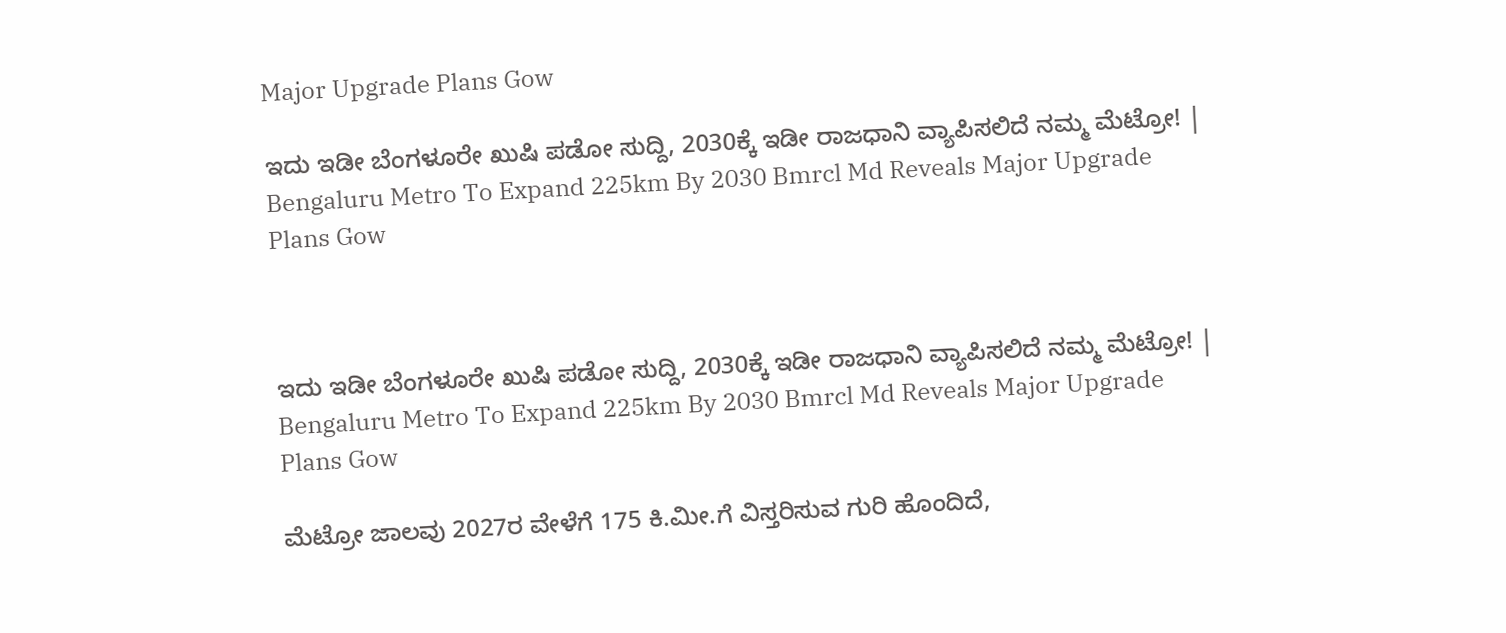Major Upgrade Plans Gow

ಇದು ಇಡೀ ಬೆಂಗಳೂರೇ ಖುಷಿ ಪಡೋ ಸುದ್ದಿ, 2030ಕ್ಕೆ ಇಡೀ ರಾಜಧಾನಿ ವ್ಯಾಪಿಸಲಿದೆ ನಮ್ಮ ಮೆಟ್ರೋ! | Bengaluru Metro To Expand 225km By 2030 Bmrcl Md Reveals Major Upgrade Plans Gow



ಇದು ಇಡೀ ಬೆಂಗಳೂರೇ ಖುಷಿ ಪಡೋ ಸುದ್ದಿ, 2030ಕ್ಕೆ ಇಡೀ ರಾಜಧಾನಿ ವ್ಯಾಪಿಸಲಿದೆ ನಮ್ಮ ಮೆಟ್ರೋ! | Bengaluru Metro To Expand 225km By 2030 Bmrcl Md Reveals Major Upgrade Plans Gow

ಮೆಟ್ರೋ ಜಾಲವು 2027ರ ವೇಳೆಗೆ 175 ಕಿ.ಮೀ.ಗೆ ವಿಸ್ತರಿಸುವ ಗುರಿ ಹೊಂದಿದೆ,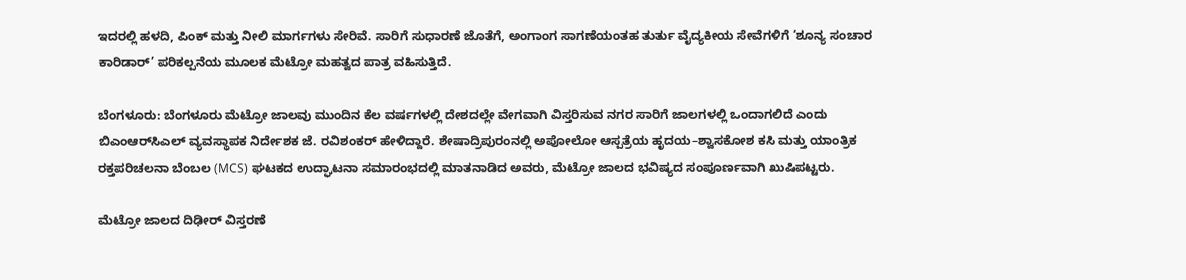ಇದರಲ್ಲಿ ಹಳದಿ, ಪಿಂಕ್ ಮತ್ತು ನೀಲಿ ಮಾರ್ಗಗಳು ಸೇರಿವೆ. ಸಾರಿಗೆ ಸುಧಾರಣೆ ಜೊತೆಗೆ, ಅಂಗಾಂಗ ಸಾಗಣೆಯಂತಹ ತುರ್ತು ವೈದ್ಯಕೀಯ ಸೇವೆಗಳಿಗೆ ‘ಶೂನ್ಯ ಸಂಚಾರ ಕಾರಿಡಾರ್’ ಪರಿಕಲ್ಪನೆಯ ಮೂಲಕ ಮೆಟ್ರೋ ಮಹತ್ವದ ಪಾತ್ರ ವಹಿಸುತ್ತಿದೆ.

ಬೆಂಗಳೂರು: ಬೆಂಗಳೂರು ಮೆಟ್ರೋ ಜಾಲವು ಮುಂದಿನ ಕೆಲ ವರ್ಷಗಳಲ್ಲಿ ದೇಶದಲ್ಲೇ ವೇಗವಾಗಿ ವಿಸ್ತರಿಸುವ ನಗರ ಸಾರಿಗೆ ಜಾಲಗಳಲ್ಲಿ ಒಂದಾಗಲಿದೆ ಎಂದು ಬಿಎಂಆರ್‌ಸಿಎಲ್ ವ್ಯವಸ್ಥಾಪಕ ನಿರ್ದೇಶಕ ಜೆ. ರವಿಶಂಕರ್ ಹೇಳಿದ್ದಾರೆ. ಶೇಷಾದ್ರಿಪುರಂನಲ್ಲಿ ಅಪೋಲೋ ಆಸ್ಪತ್ರೆಯ ಹೃದಯ–ಶ್ವಾಸಕೋಶ ಕಸಿ ಮತ್ತು ಯಾಂತ್ರಿಕ ರಕ್ತಪರಿಚಲನಾ ಬೆಂಬಲ (MCS) ಘಟಕದ ಉದ್ಘಾಟನಾ ಸಮಾರಂಭದಲ್ಲಿ ಮಾತನಾಡಿದ ಅವರು, ಮೆಟ್ರೋ ಜಾಲದ ಭವಿಷ್ಯದ ಸಂಪೂರ್ಣವಾಗಿ ಖುಷಿಪಟ್ಟರು.

ಮೆಟ್ರೋ ಜಾಲದ ದಿಢೀರ್ ವಿಸ್ತರಣೆ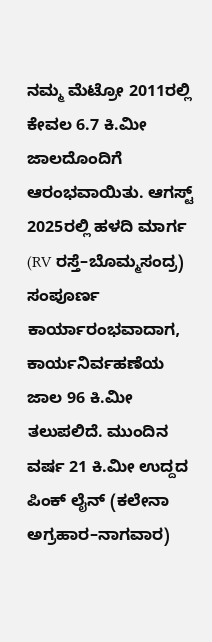ನಮ್ಮ ಮೆಟ್ರೋ 2011ರಲ್ಲಿ ಕೇವಲ 6.7 ಕಿ.ಮೀ ಜಾಲದೊಂದಿಗೆ ಆರಂಭವಾಯಿತು. ಆಗಸ್ಟ್ 2025ರಲ್ಲಿ ಹಳದಿ ಮಾರ್ಗ (RV ರಸ್ತೆ–ಬೊಮ್ಮಸಂದ್ರ) ಸಂಪೂರ್ಣ ಕಾರ್ಯಾರಂಭವಾದಾಗ, ಕಾರ್ಯನಿರ್ವಹಣೆಯ ಜಾಲ 96 ಕಿ.ಮೀ ತಲುಪಲಿದೆ. ಮುಂದಿನ ವರ್ಷ 21 ಕಿ.ಮೀ ಉದ್ದದ ಪಿಂಕ್ ಲೈನ್ (ಕಲೇನಾ ಅಗ್ರಹಾರ–ನಾಗವಾರ)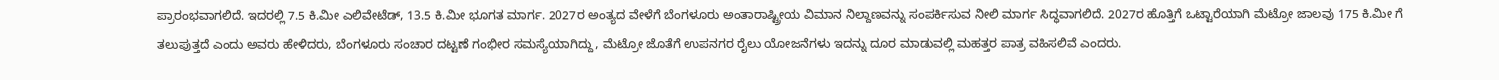ಪ್ರಾರಂಭವಾಗಲಿದೆ. ಇದರಲ್ಲಿ 7.5 ಕಿ.ಮೀ ಎಲಿವೇಟೆಡ್, 13.5 ಕಿ.ಮೀ ಭೂಗತ ಮಾರ್ಗ. 2027ರ ಅಂತ್ಯದ ವೇಳೆಗೆ ಬೆಂಗಳೂರು ಅಂತಾರಾಷ್ಟ್ರೀಯ ವಿಮಾನ ನಿಲ್ದಾಣವನ್ನು ಸಂಪರ್ಕಿಸುವ ನೀಲಿ ಮಾರ್ಗ ಸಿದ್ಧವಾಗಲಿದೆ. 2027ರ ಹೊತ್ತಿಗೆ ಒಟ್ಟಾರೆಯಾಗಿ ಮೆಟ್ರೋ ಜಾಲವು 175 ಕಿ.ಮೀ ಗೆ ತಲುಪುತ್ತದೆ ಎಂದು ಅವರು ಹೇಳಿದರು, ಬೆಂಗಳೂರು ಸಂಚಾರ ದಟ್ಟಣೆ ಗಂಭೀರ ಸಮಸ್ಯೆಯಾಗಿದ್ದು, ಮೆಟ್ರೋ ಜೊತೆಗೆ ಉಪನಗರ ರೈಲು ಯೋಜನೆಗಳು ಇದನ್ನು ದೂರ ಮಾಡುವಲ್ಲಿ ಮಹತ್ತರ ಪಾತ್ರ ವಹಿಸಲಿವೆ ಎಂದರು.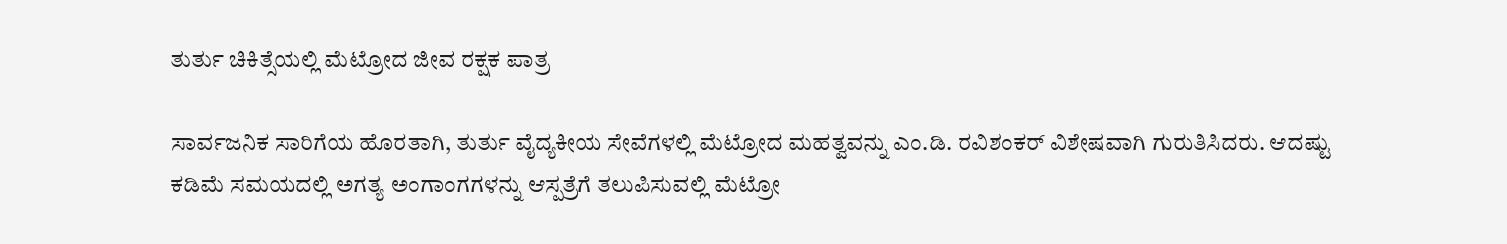ತುರ್ತು ಚಿಕಿತ್ಸೆಯಲ್ಲಿ ಮೆಟ್ರೋದ ಜೀವ ರಕ್ಷಕ ಪಾತ್ರ

ಸಾರ್ವಜನಿಕ ಸಾರಿಗೆಯ ಹೊರತಾಗಿ, ತುರ್ತು ವೈದ್ಯಕೀಯ ಸೇವೆಗಳಲ್ಲಿ ಮೆಟ್ರೋದ ಮಹತ್ವವನ್ನು ಎಂ.ಡಿ. ರವಿಶಂಕರ್ ವಿಶೇಷವಾಗಿ ಗುರುತಿಸಿದರು. ಆದಷ್ಟು ಕಡಿಮೆ ಸಮಯದಲ್ಲಿ ಅಗತ್ಯ ಅಂಗಾಂಗಗಳನ್ನು ಆಸ್ಪತ್ರೆಗೆ ತಲುಪಿಸುವಲ್ಲಿ ಮೆಟ್ರೋ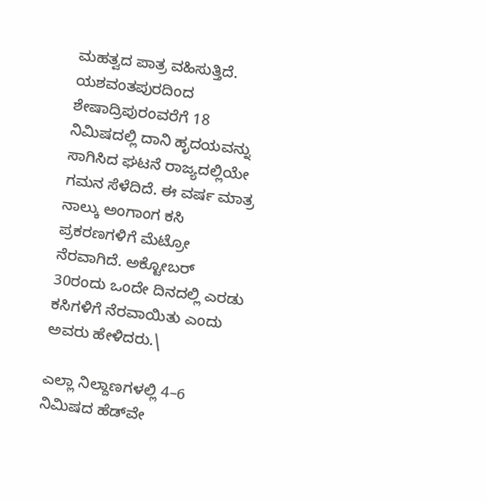ಮಹತ್ವದ ಪಾತ್ರ ವಹಿಸುತ್ತಿದೆ. ಯಶವಂತಪುರದಿಂದ ಶೇಷಾದ್ರಿಪುರಂವರೆಗೆ 18 ನಿಮಿಷದಲ್ಲಿ ದಾನಿ ಹೃದಯವನ್ನು ಸಾಗಿಸಿದ ಘಟನೆ ರಾಜ್ಯದಲ್ಲಿಯೇ ಗಮನ ಸೆಳೆದಿದೆ. ಈ ವರ್ಷ ಮಾತ್ರ ನಾಲ್ಕು ಅಂಗಾಂಗ ಕಸಿ ಪ್ರಕರಣಗಳಿಗೆ ಮೆಟ್ರೋ ನೆರವಾಗಿದೆ. ಅಕ್ಟೋಬರ್ 30ರಂದು ಒಂದೇ ದಿನದಲ್ಲಿ ಎರಡು ಕಸಿಗಳಿಗೆ ನೆರವಾಯಿತು ಎಂದು ಅವರು ಹೇಳಿದರು.\

ಎಲ್ಲಾ ನಿಲ್ದಾಣಗಳಲ್ಲಿ 4–6 ನಿಮಿಷದ ಹೆಡ್‌ವೇ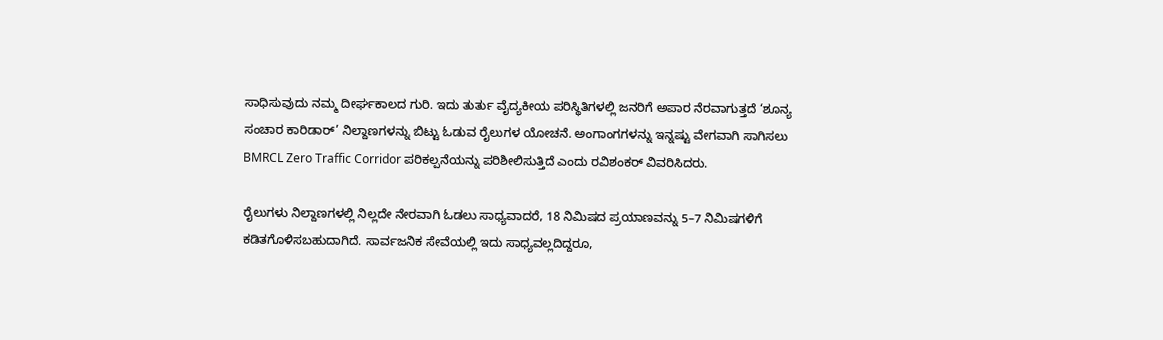ಸಾಧಿಸುವುದು ನಮ್ಮ ದೀರ್ಘಕಾಲದ ಗುರಿ. ಇದು ತುರ್ತು ವೈದ್ಯಕೀಯ ಪರಿಸ್ಥಿತಿಗಳಲ್ಲಿ ಜನರಿಗೆ ಅಪಾರ ನೆರವಾಗುತ್ತದೆ ‘ಶೂನ್ಯ ಸಂಚಾರ ಕಾರಿಡಾರ್’ ನಿಲ್ದಾಣಗಳನ್ನು ಬಿಟ್ಟು ಓಡುವ ರೈಲುಗಳ ಯೋಚನೆ. ಅಂಗಾಂಗಗಳನ್ನು ಇನ್ನಷ್ಟು ವೇಗವಾಗಿ ಸಾಗಿಸಲು BMRCL Zero Traffic Corridor ಪರಿಕಲ್ಪನೆಯನ್ನು ಪರಿಶೀಲಿಸುತ್ತಿದೆ ಎಂದು ರವಿಶಂಕರ್ ವಿವರಿಸಿದರು.

ರೈಲುಗಳು ನಿಲ್ದಾಣಗಳಲ್ಲಿ ನಿಲ್ಲದೇ ನೇರವಾಗಿ ಓಡಲು ಸಾಧ್ಯವಾದರೆ, 18 ನಿಮಿಷದ ಪ್ರಯಾಣವನ್ನು 5–7 ನಿಮಿಷಗಳಿಗೆ ಕಡಿತಗೊಳಿಸಬಹುದಾಗಿದೆ. ಸಾರ್ವಜನಿಕ ಸೇವೆಯಲ್ಲಿ ಇದು ಸಾಧ್ಯವಲ್ಲದಿದ್ದರೂ,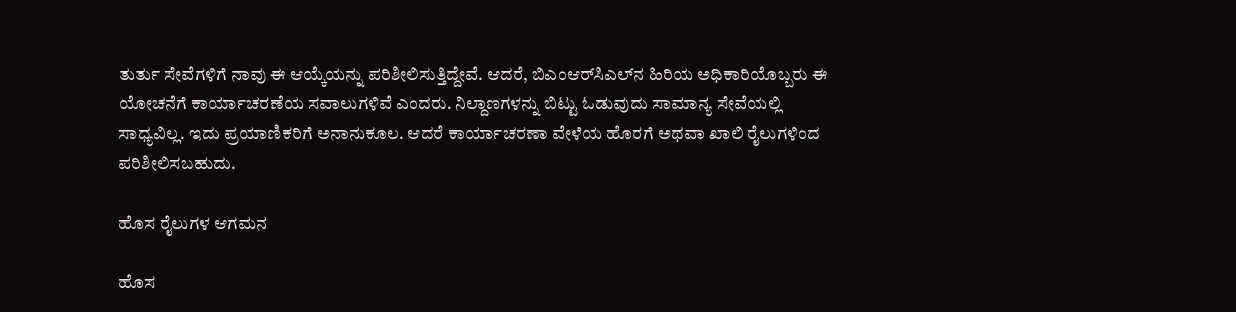ತುರ್ತು ಸೇವೆಗಳಿಗೆ ನಾವು ಈ ಆಯ್ಕೆಯನ್ನು ಪರಿಶೀಲಿಸುತ್ತಿದ್ದೇವೆ. ಆದರೆ, ಬಿಎಂಆರ್‌ಸಿಎಲ್‌ನ ಹಿರಿಯ ಅಧಿಕಾರಿಯೊಬ್ಬರು ಈ ಯೋಚನೆಗೆ ಕಾರ್ಯಾಚರಣೆಯ ಸವಾಲುಗಳಿವೆ ಎಂದರು. ನಿಲ್ದಾಣಗಳನ್ನು ಬಿಟ್ಟು ಓಡುವುದು ಸಾಮಾನ್ಯ ಸೇವೆಯಲ್ಲಿ ಸಾಧ್ಯವಿಲ್ಲ. ಇದು ಪ್ರಯಾಣಿಕರಿಗೆ ಅನಾನುಕೂಲ. ಆದರೆ ಕಾರ್ಯಾಚರಣಾ ವೇಳೆಯ ಹೊರಗೆ ಅಥವಾ ಖಾಲಿ ರೈಲುಗಳಿಂದ ಪರಿಶೀಲಿಸಬಹುದು.

ಹೊಸ ರೈಲುಗಳ ಆಗಮನ

ಹೊಸ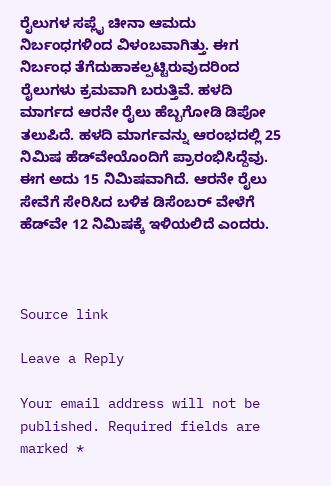ರೈಲುಗಳ ಸಪ್ಲೈ ಚೀನಾ ಆಮದು ನಿರ್ಬಂಧಗಳಿಂದ ವಿಳಂಬವಾಗಿತ್ತು. ಈಗ ನಿರ್ಬಂಧ ತೆಗೆದುಹಾಕಲ್ಪಟ್ಟಿರುವುದರಿಂದ ರೈಲುಗಳು ಕ್ರಮವಾಗಿ ಬರುತ್ತಿವೆ. ಹಳದಿ ಮಾರ್ಗದ ಆರನೇ ರೈಲು ಹೆಬ್ಬಗೋಡಿ ಡಿಪೋ ತಲುಪಿದೆ. ಹಳದಿ ಮಾರ್ಗವನ್ನು ಆರಂಭದಲ್ಲಿ 25 ನಿಮಿಷ ಹೆಡ್‌ವೇಯೊಂದಿಗೆ ಪ್ರಾರಂಭಿಸಿದ್ದೆವು. ಈಗ ಅದು 15 ನಿಮಿಷವಾಗಿದೆ. ಆರನೇ ರೈಲು ಸೇವೆಗೆ ಸೇರಿಸಿದ ಬಳಿಕ ಡಿಸೆಂಬರ್ ವೇಳೆಗೆ ಹೆಡ್‌ವೇ 12 ನಿಮಿಷಕ್ಕೆ ಇಳಿಯಲಿದೆ ಎಂದರು.



Source link

Leave a Reply

Your email address will not be published. Required fields are marked *